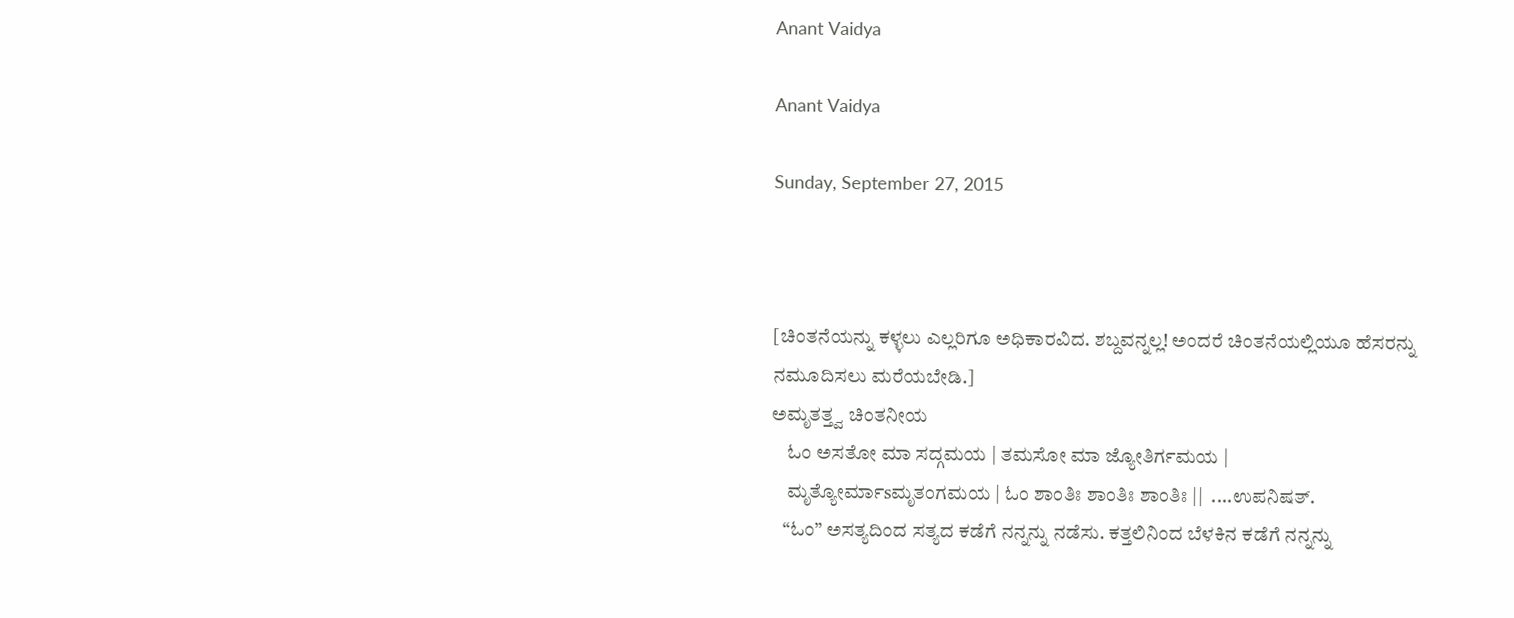Anant Vaidya

Anant Vaidya

Sunday, September 27, 2015



[ಚಿಂತನೆಯನ್ನು ಕಳ್ಳಲು ಎಲ್ಲರಿಗೂ ಅಧಿಕಾರವಿದ. ಶಬ್ದವನ್ನಲ್ಲ! ಅಂದರೆ ಚಿಂತನೆಯಲ್ಲಿಯೂ ಹೆಸರನ್ನು ನಮೂದಿಸಲು ಮರೆಯಬೇಡಿ.]
ಅಮೃತತ್ತ್ವ ಚಿಂತನೀಯ
    ಓಂ ಅಸತೋ ಮಾ ಸದ್ಗಮಯ | ತಮಸೋ ಮಾ ಜ್ಯೋತಿರ್ಗಮಯ |
    ಮೃತ್ಯೋರ್ಮಾsಮೃತಂಗಮಯ | ಓಂ ಶಾಂತಿಃ ಶಾಂತಿಃ ಶಾಂತಿಃ ||  ....ಉಪನಿಷತ್.
   “ಓಂ” ಅಸತ್ಯದಿಂದ ಸತ್ಯದ ಕಡೆಗೆ ನನ್ನನ್ನು ನಡೆಸು. ಕತ್ತಲಿನಿಂದ ಬೆಳಕಿನ ಕಡೆಗೆ ನನ್ನನ್ನು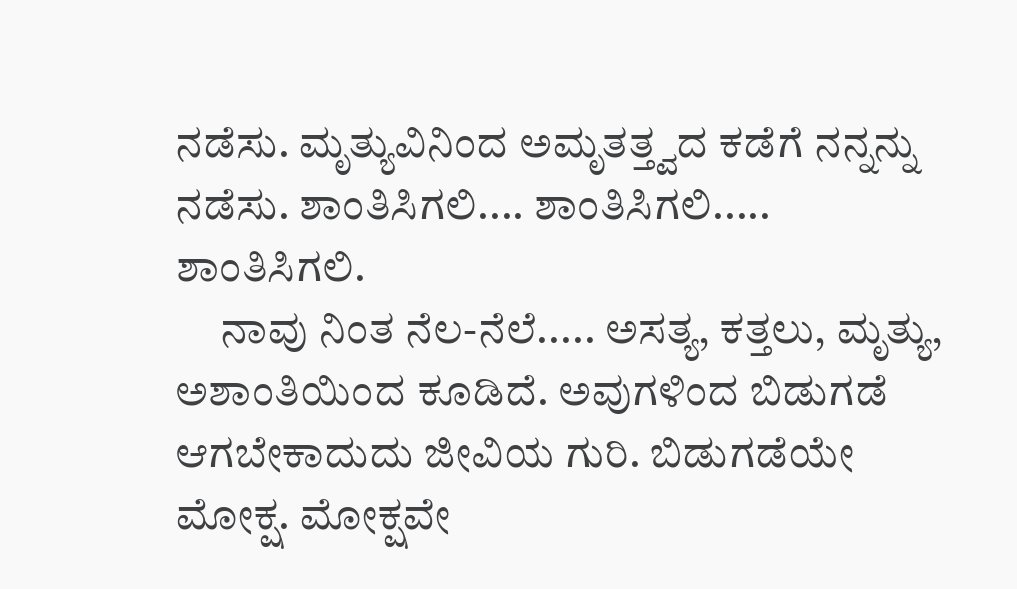ನಡೆಸು. ಮೃತ್ಯುವಿನಿಂದ ಅಮೃತತ್ತ್ವದ ಕಡೆಗೆ ನನ್ನನ್ನು ನಡೆಸು. ಶಾಂತಿಸಿಗಲಿ.... ಶಾಂತಿಸಿಗಲಿ..... ಶಾಂತಿಸಿಗಲಿ.
     ನಾವು ನಿಂತ ನೆಲ-ನೆಲೆ..... ಅಸತ್ಯ, ಕತ್ತಲು, ಮೃತ್ಯು, ಅಶಾಂತಿಯಿಂದ ಕೂಡಿದೆ. ಅವುಗಳಿಂದ ಬಿಡುಗಡೆ ಆಗಬೇಕಾದುದು ಜೀವಿಯ ಗುರಿ. ಬಿಡುಗಡೆಯೇ ಮೋಕ್ಷ. ಮೋಕ್ಷವೇ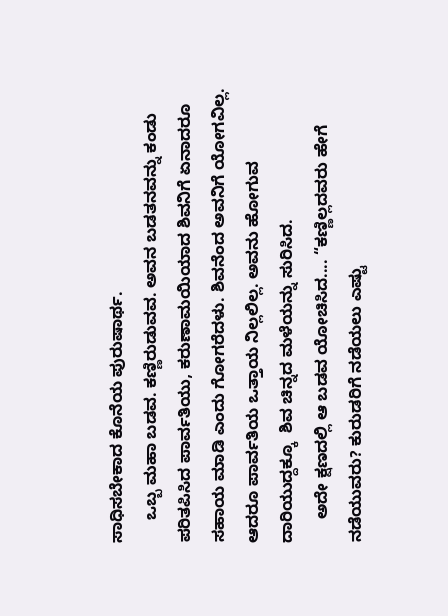ಸಾಧಿಸಬೇಕಾದ ಕೊನೆಯ ಪುರುಷಾರ್ಥ.
     ಒಬ್ಬ ಮಹಾ ಬಡವ. ಕಣ್ಣಿರುಡುವವ. ಅವನ ಬಡತನವನ್ನು ಕಂಡು ಪರಿತಪಿಸಿದ ಪಾರ್ವತಿಯು, ಕರುಣಾಮಯಿಯಾದ ಶಿವನಿಗೆ ಏನಾದರೂ ಸಹಾಯ ಮಾಡಿ ಎಂದು ಗೋಗರೆದಳು. ಶಿವನೆಂದ ಅವನಿಗೆ ಯೋಗವಿಲ್ಲ. ಆದರೂ ಪಾರ್ವತಿಯ ಒತ್ತಾಯ ನಿಲ್ಲಲಿಲ್ಲ. ಅವನು ಹೋಗುವ ದಾರಿಯುದ್ದಕ್ಕೂ  ಶಿವ ಚಿನ್ನದ ಮಳೆಯನ್ನು ಸುರಿಸಿದ.
     ಅದೇ ಕ್ಷಣದಲ್ಲಿ ಆ ಬಡವ ಯೋಚಿಸಿದ.... “ಕಣ್ಣಿಲ್ಲದವರು ಹೇಗೆ ನಡೆಯುವರು? ಕುರುಡರಿಗೆ ನಡೆಯಲು ಎಷ್ಟು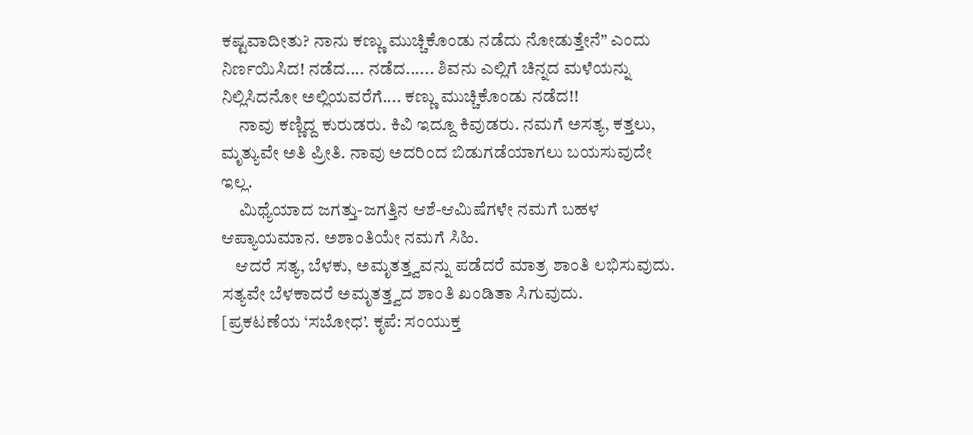ಕಷ್ಟವಾದೀತು? ನಾನು ಕಣ್ಣು ಮುಚ್ಚಿಕೊಂಡು ನಡೆದು ನೋಡುತ್ತೇನೆ” ಎಂದು ನಿರ್ಣಯಿಸಿದ! ನಡೆದ.... ನಡೆದ...... ಶಿವನು ಎಲ್ಲಿಗೆ ಚಿನ್ನದ ಮಳೆಯನ್ನು ನಿಲ್ಲಿಸಿದನೋ ಅಲ್ಲಿಯವರೆಗೆ.... ಕಣ್ಣು ಮುಚ್ಚಿಕೊಂಡು ನಡೆದ!!
     ನಾವು ಕಣ್ಣಿದ್ದ ಕುರುಡರು. ಕಿವಿ ಇದ್ದೂ ಕಿವುಡರು. ನಮಗೆ ಅಸತ್ಯ, ಕತ್ತಲು, ಮೃತ್ಯುವೇ ಅತಿ ಪ್ರೀತಿ. ನಾವು ಅದರಿಂದ ಬಿಡುಗಡೆಯಾಗಲು ಬಯಸುವುದೇ ಇಲ್ಲ.
     ಮಿಥ್ಯೆಯಾದ ಜಗತ್ತು-ಜಗತ್ತಿನ ಆಶೆ-ಆಮಿಷೆಗಳೇ ನಮಗೆ ಬಹಳ ಆಪ್ಯಾಯಮಾನ. ಅಶಾಂತಿಯೇ ನಮಗೆ ಸಿಹಿ.
    ಆದರೆ ಸತ್ಯ, ಬೆಳಕು, ಅಮೃತತ್ತ್ವವನ್ನು ಪಡೆದರೆ ಮಾತ್ರ ಶಾಂತಿ ಲಭಿಸುವುದು. ಸತ್ಯವೇ ಬೆಳಕಾದರೆ ಅಮೃತತ್ತ್ವದ ಶಾಂತಿ ಖಂಡಿತಾ ಸಿಗುವುದು.
[ಪ್ರಕಟಣೆಯ ‘ಸಬೋಧ’. ಕೃಪೆ: ಸಂಯುಕ್ತ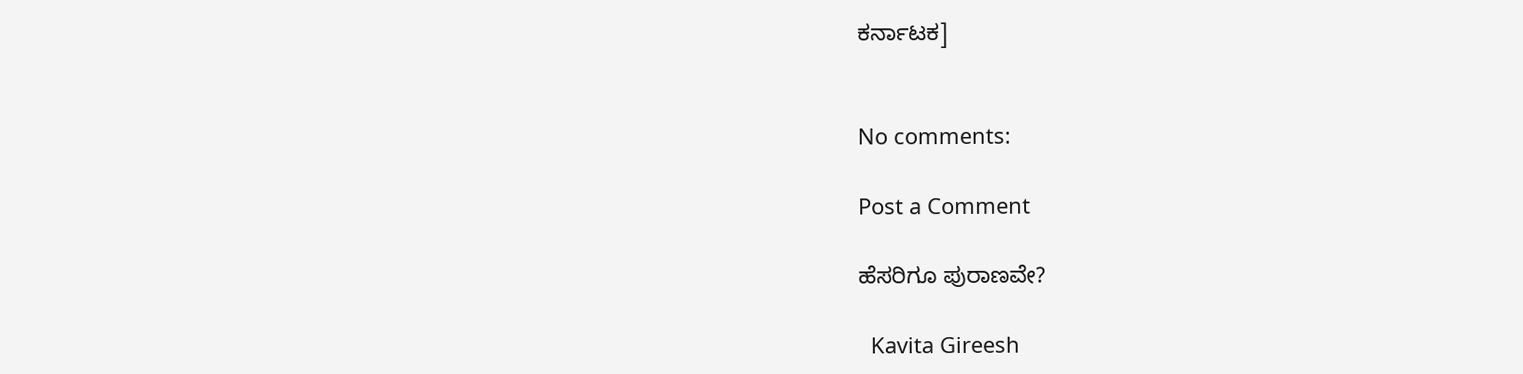ಕರ್ನಾಟಕ]


No comments:

Post a Comment

ಹೆಸರಿಗೂ ಪುರಾಣವೇ?

  Kavita Gireesh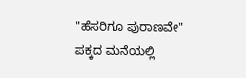"ಹೆಸರಿಗೂ ಪುರಾಣವೇ"        ಪಕ್ಕದ ಮನೆಯಲ್ಲಿ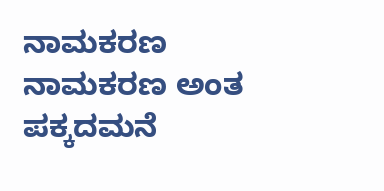ನಾಮಕರಣ   ನಾಮಕರಣ ಅಂತ ಪಕ್ಕದಮನೆ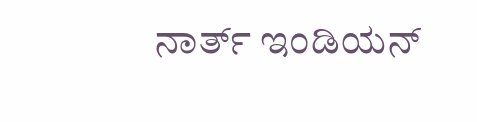ನಾರ್ತ್ ಇಂಡಿಯನ್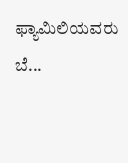ಫ್ಯಾಮಿಲಿಯವರು ಬೆ...